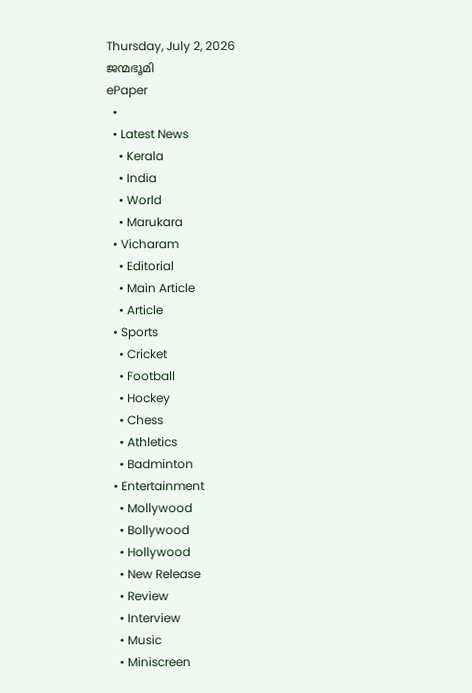Thursday, July 2, 2026
ജന്മഭൂമി
ePaper
  •
  • Latest News
    • Kerala
    • India
    • World
    • Marukara
  • Vicharam
    • Editorial
    • Main Article
    • Article
  • Sports
    • Cricket
    • Football
    • Hockey
    • Chess
    • Athletics
    • Badminton
  • Entertainment
    • Mollywood
    • Bollywood
    • Hollywood
    • New Release
    • Review
    • Interview
    • Music
    • Miniscreen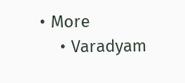• More
    • Varadyam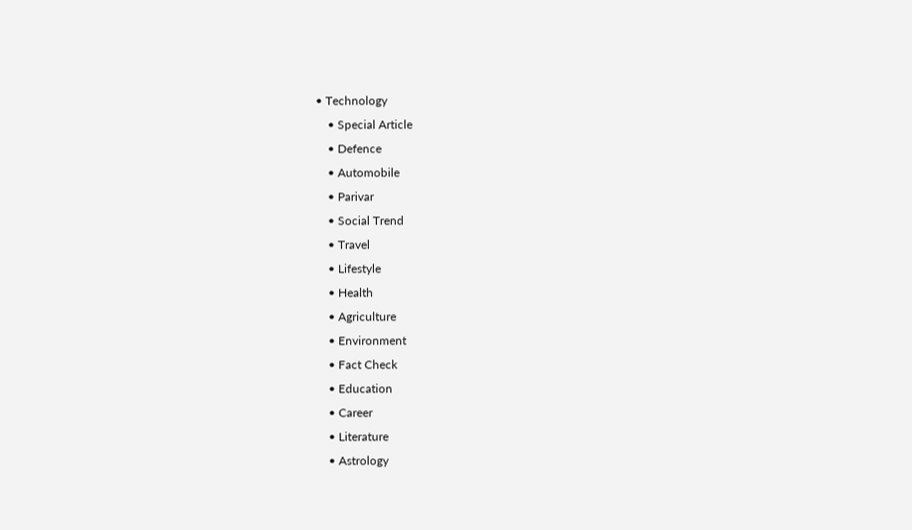• Technology
    • Special Article
    • Defence
    • Automobile
    • Parivar
    • Social Trend
    • Travel
    • Lifestyle
    • Health
    • Agriculture
    • Environment
    • Fact Check
    • Education
    • Career
    • Literature
    • Astrology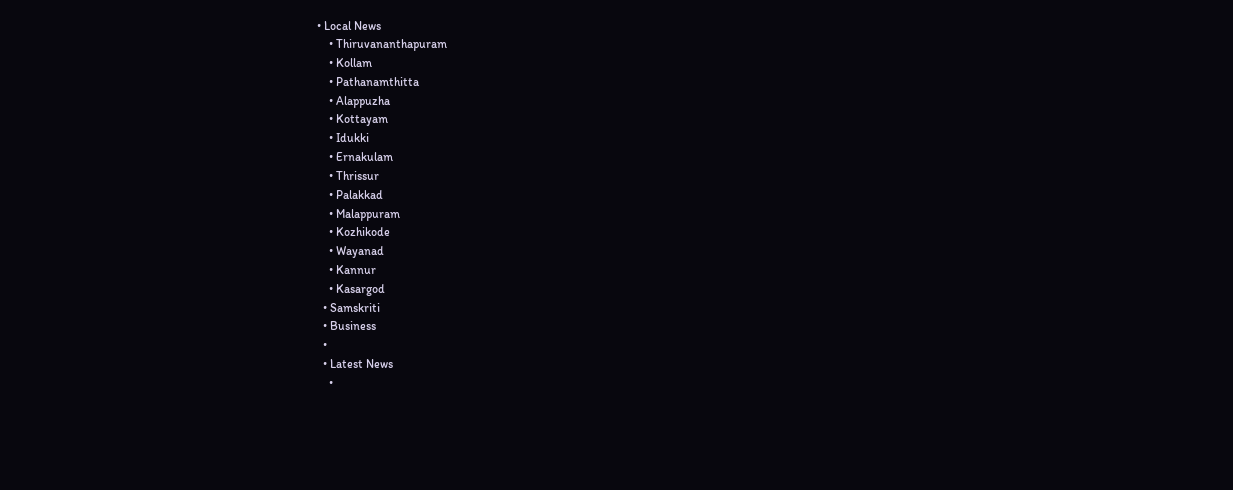• Local News
    • Thiruvananthapuram
    • Kollam
    • Pathanamthitta
    • Alappuzha
    • Kottayam
    • Idukki
    • Ernakulam
    • Thrissur
    • Palakkad
    • Malappuram
    • Kozhikode
    • Wayanad
    • Kannur
    • Kasargod
  • Samskriti
  • Business
  •
  • Latest News
    •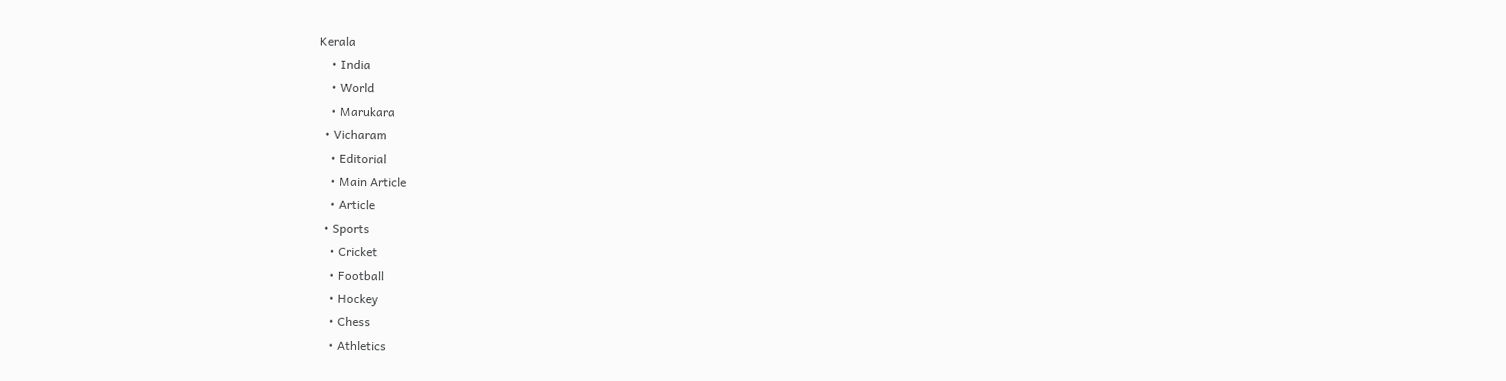Kerala
    • India
    • World
    • Marukara
  • Vicharam
    • Editorial
    • Main Article
    • Article
  • Sports
    • Cricket
    • Football
    • Hockey
    • Chess
    • Athletics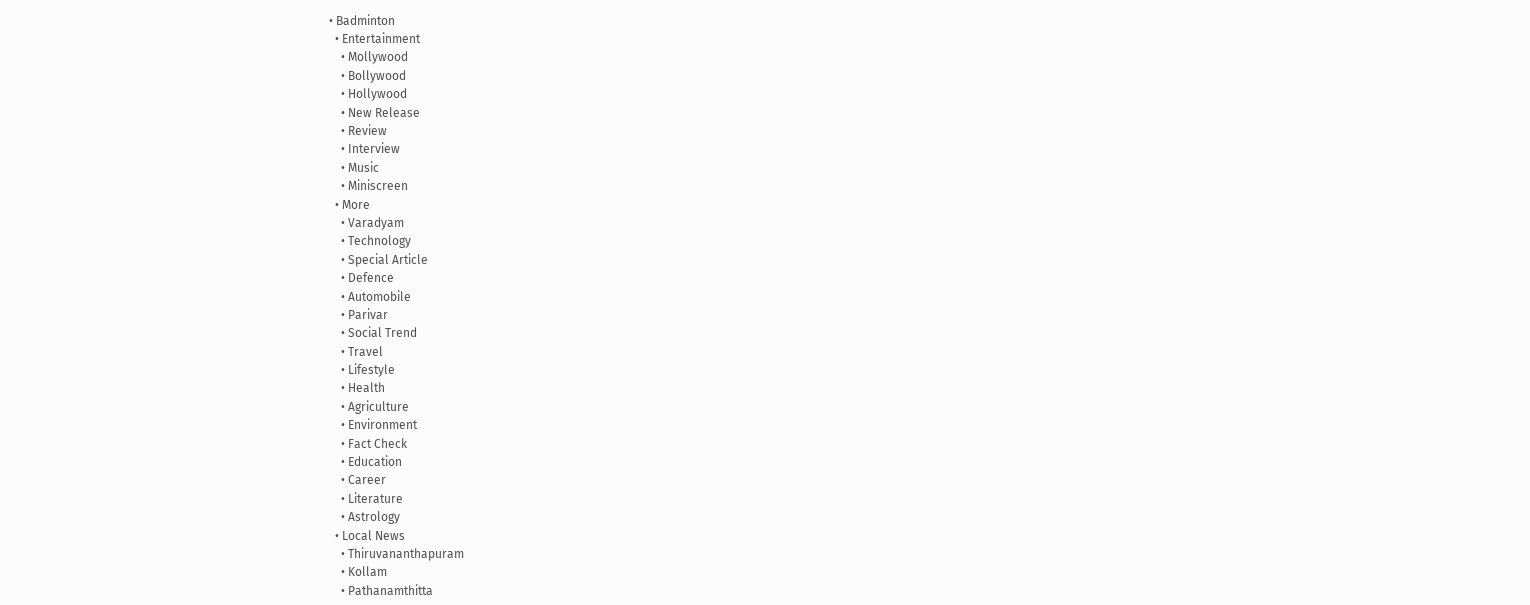• Badminton
  • Entertainment
    • Mollywood
    • Bollywood
    • Hollywood
    • New Release
    • Review
    • Interview
    • Music
    • Miniscreen
  • More
    • Varadyam
    • Technology
    • Special Article
    • Defence
    • Automobile
    • Parivar
    • Social Trend
    • Travel
    • Lifestyle
    • Health
    • Agriculture
    • Environment
    • Fact Check
    • Education
    • Career
    • Literature
    • Astrology
  • Local News
    • Thiruvananthapuram
    • Kollam
    • Pathanamthitta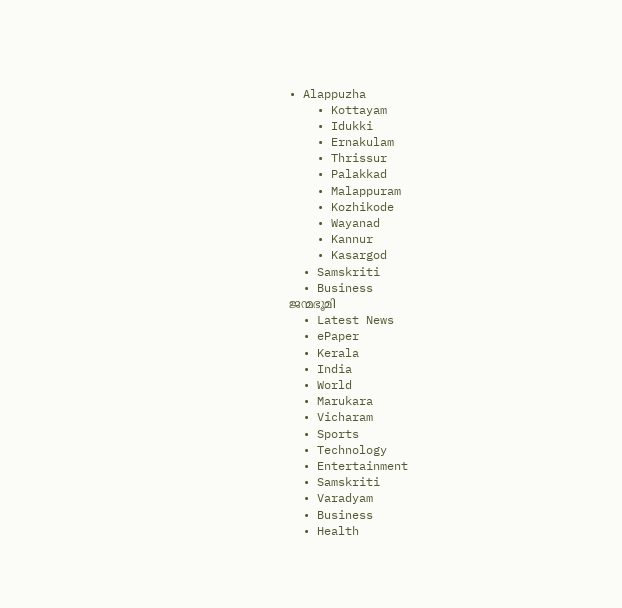• Alappuzha
    • Kottayam
    • Idukki
    • Ernakulam
    • Thrissur
    • Palakkad
    • Malappuram
    • Kozhikode
    • Wayanad
    • Kannur
    • Kasargod
  • Samskriti
  • Business
ജന്മഭൂമി
  • Latest News
  • ePaper
  • Kerala
  • India
  • World
  • Marukara
  • Vicharam
  • Sports
  • Technology
  • Entertainment
  • Samskriti
  • Varadyam
  • Business
  • Health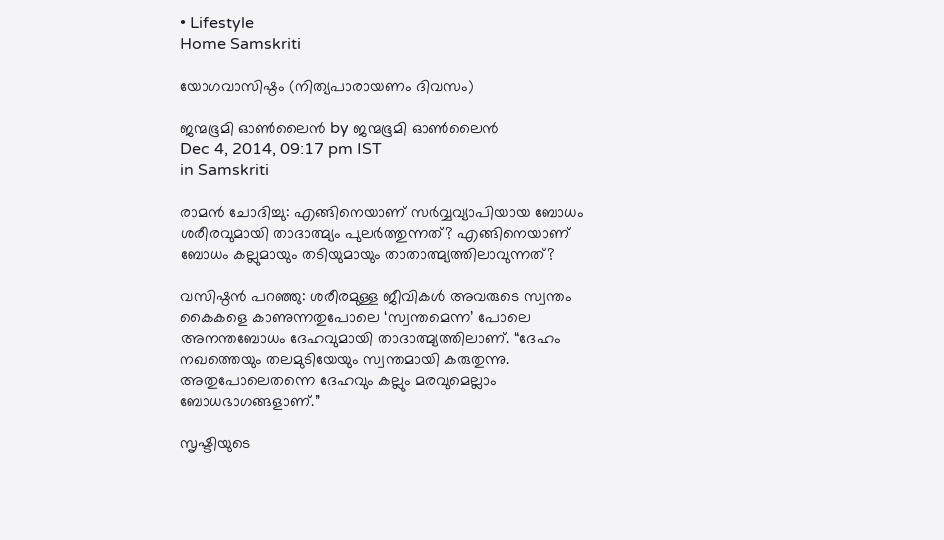• Lifestyle
Home Samskriti

യോഗവാസിഷ്ഠം (നിത്യപാരായണം ദിവസം)

ജന്മഭൂമി ഓണ്‍ലൈന്‍ by ജന്മഭൂമി ഓണ്‍ലൈന്‍
Dec 4, 2014, 09:17 pm IST
in Samskriti

രാമന്‍ ചോദിച്ചു: എങ്ങിനെയാണ് സര്‍വ്വവ്യാപിയായ ബോധം ശരീരവുമായി താദാത്മ്യം പുലര്‍ത്തുന്നത്? എങ്ങിനെയാണ് ബോധം കല്ലുമായും തടിയുമായും താതാത്മ്യത്തിലാവുന്നത്?

വസിഷ്ഠന്‍ പറഞ്ഞു: ശരീരമുള്ള ജീവികള്‍ അവരുടെ സ്വന്തം കൈകളെ കാണുന്നതുപോലെ ‘സ്വന്തമെന്ന’ പോലെ അനന്തബോധം ദേഹവുമായി താദാത്മ്യത്തിലാണ്. “ദേഹം നഖത്തെയും തലമുടിയേയും സ്വന്തമായി കരുതുന്നു. അതുപോലെതന്നെ ദേഹവും കല്ലും മരവുമെല്ലാം ബോധഭാഗങ്ങളാണ്.”

സൃഷ്ടിയുടെ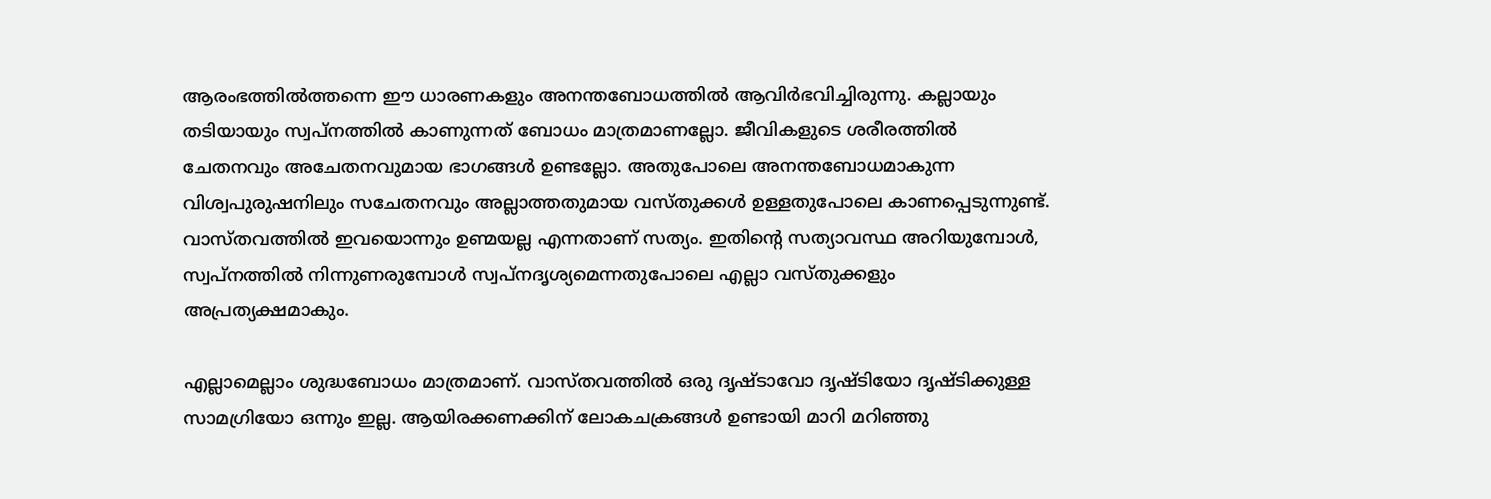ആരംഭത്തില്‍ത്തന്നെ ഈ ധാരണകളും അനന്തബോധത്തില്‍ ആവിര്‍ഭവിച്ചിരുന്നു. കല്ലായും തടിയായും സ്വപ്‌നത്തില്‍ കാണുന്നത് ബോധം മാത്രമാണല്ലോ. ജീവികളുടെ ശരീരത്തില്‍ ചേതനവും അചേതനവുമായ ഭാഗങ്ങള്‍ ഉണ്ടല്ലോ. അതുപോലെ അനന്തബോധമാകുന്ന വിശ്വപുരുഷനിലും സചേതനവും അല്ലാത്തതുമായ വസ്തുക്കള്‍ ഉള്ളതുപോലെ കാണപ്പെടുന്നുണ്ട്. വാസ്തവത്തില്‍ ഇവയൊന്നും ഉണ്മയല്ല എന്നതാണ് സത്യം. ഇതിന്റെ സത്യാവസ്ഥ അറിയുമ്പോള്‍, സ്വപ്‌നത്തില്‍ നിന്നുണരുമ്പോള്‍ സ്വപ്‌നദൃശ്യമെന്നതുപോലെ എല്ലാ വസ്തുക്കളും അപ്രത്യക്ഷമാകും.

എല്ലാമെല്ലാം ശുദ്ധബോധം മാത്രമാണ്. വാസ്തവത്തില്‍ ഒരു ദൃഷ്ടാവോ ദൃഷ്ടിയോ ദൃഷ്ടിക്കുള്ള സാമഗ്രിയോ ഒന്നും ഇല്ല. ആയിരക്കണക്കിന് ലോകചക്രങ്ങള്‍ ഉണ്ടായി മാറി മറിഞ്ഞു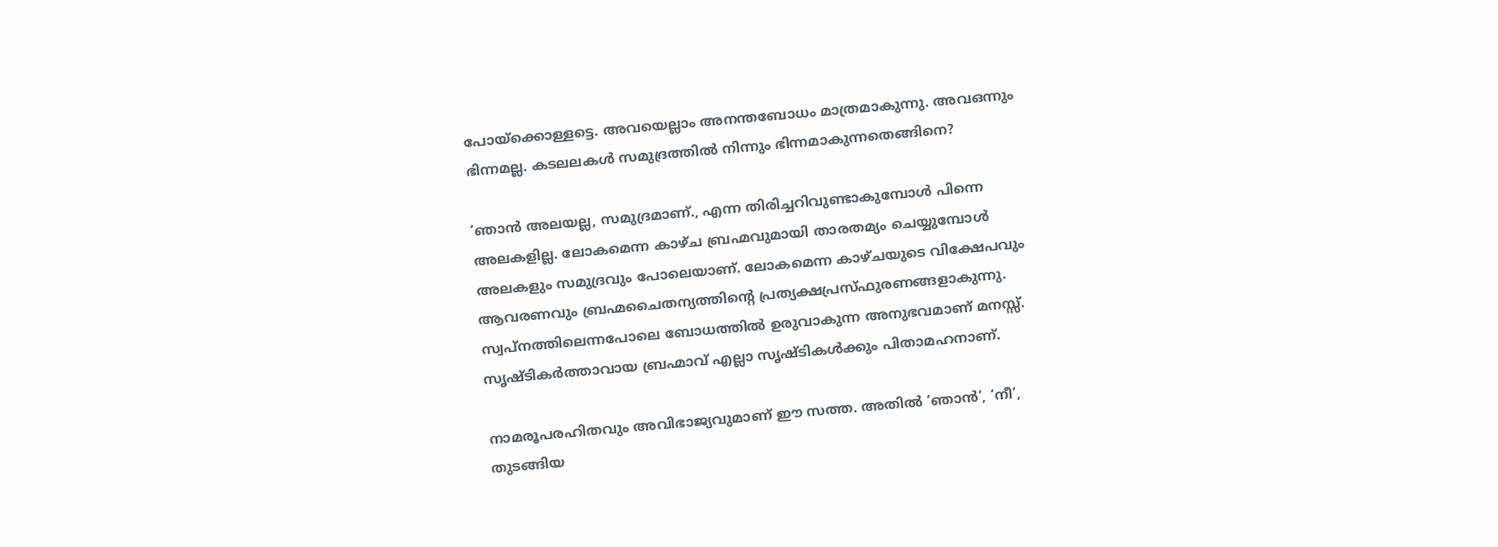പോയ്‌ക്കൊള്ളട്ടെ. അവയെല്ലാം അനന്തബോധം മാത്രമാകുന്നു. അവഒന്നും ഭിന്നമല്ല. കടലലകള്‍ സമുദ്രത്തില്‍ നിന്നും ഭിന്നമാകുന്നതെങ്ങിനെ?

‘ഞാന്‍ അലയല്ല, സമുദ്രമാണ്., എന്ന തിരിച്ചറിവുണ്ടാകുമ്പോള്‍ പിന്നെ അലകളില്ല. ലോകമെന്ന കാഴ്ച ബ്രഹ്മവുമായി താരതമ്യം ചെയ്യുമ്പോള്‍ അലകളും സമുദ്രവും പോലെയാണ്. ലോകമെന്ന കാഴ്ചയുടെ വിക്ഷേപവും ആവരണവും ബ്രഹ്മചൈതന്യത്തിന്റെ പ്രത്യക്ഷപ്രസ്ഫുരണങ്ങളാകുന്നു. സ്വപ്‌നത്തിലെന്നപോലെ ബോധത്തില്‍ ഉരുവാകുന്ന അനുഭവമാണ് മനസ്സ്. സൃഷ്ടികര്‍ത്താവായ ബ്രഹ്മാവ് എല്ലാ സൃഷ്ടികള്‍ക്കും പിതാമഹനാണ്.

നാമരൂപരഹിതവും അവിഭാജ്യവുമാണ് ഈ സത്ത. അതില്‍ ‘ഞാന്‍’, ‘നീ’, തുടങ്ങിയ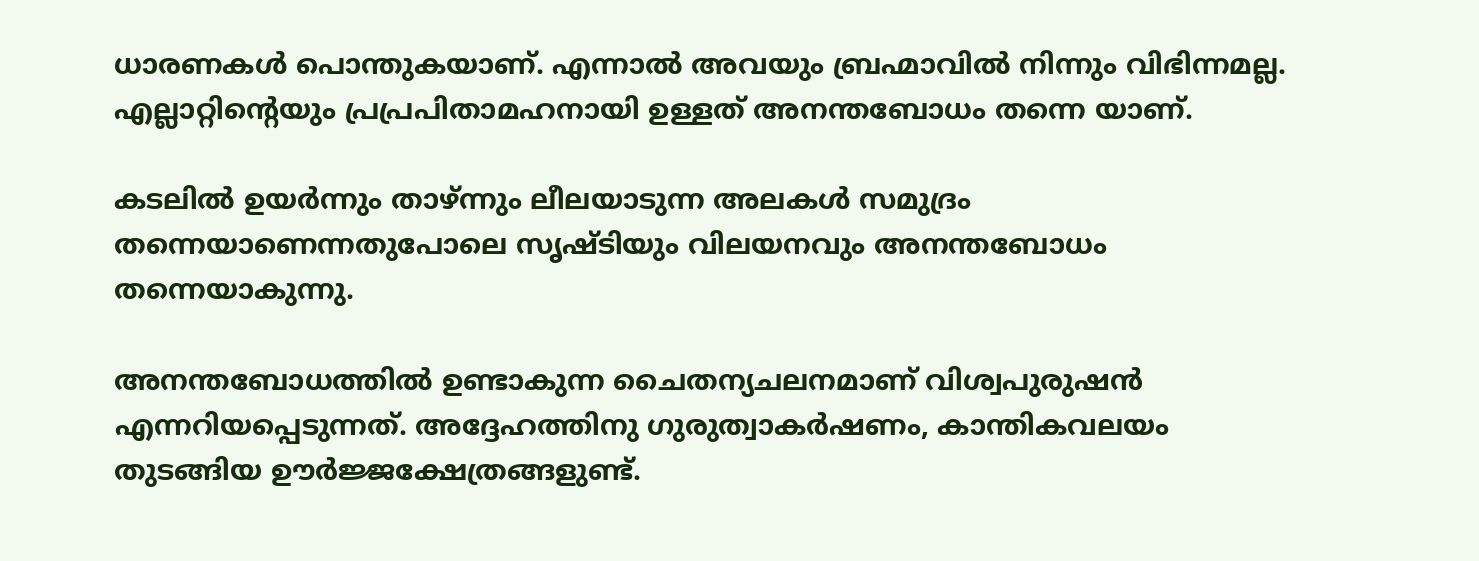ധാരണകള്‍ പൊന്തുകയാണ്. എന്നാല്‍ അവയും ബ്രഹ്മാവില്‍ നിന്നും വിഭിന്നമല്ല. എല്ലാറ്റിന്റെയും പ്രപ്രപിതാമഹനായി ഉള്ളത് അനന്തബോധം തന്നെ യാണ്.

കടലില്‍ ഉയര്‍ന്നും താഴ്ന്നും ലീലയാടുന്ന അലകള്‍ സമുദ്രം തന്നെയാണെന്നതുപോലെ സൃഷ്ടിയും വിലയനവും അനന്തബോധം തന്നെയാകുന്നു.

അനന്തബോധത്തില്‍ ഉണ്ടാകുന്ന ചൈതന്യചലനമാണ് വിശ്വപുരുഷന്‍ എന്നറിയപ്പെടുന്നത്. അദ്ദേഹത്തിനു ഗുരുത്വാകര്‍ഷണം, കാന്തികവലയം തുടങ്ങിയ ഊര്‍ജ്ജക്ഷേത്രങ്ങളുണ്ട്.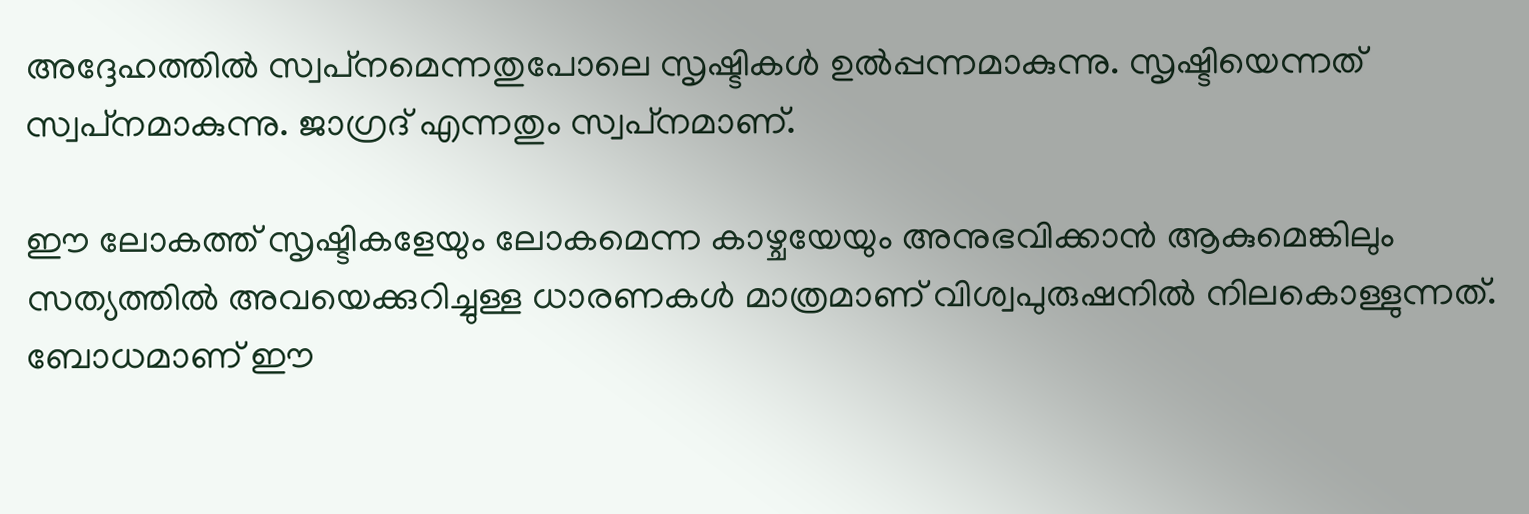അദ്ദേഹത്തില്‍ സ്വപ്‌നമെന്നതുപോലെ സൃഷ്ടികള്‍ ഉല്‍പ്പന്നമാകുന്നു. സൃഷ്ടിയെന്നത് സ്വപ്‌നമാകുന്നു. ജാഗ്രദ് എന്നതും സ്വപ്‌നമാണ്.

ഈ ലോകത്ത് സൃഷ്ടികളേയും ലോകമെന്ന കാഴ്ചയേയും അനുഭവിക്കാന്‍ ആകുമെങ്കിലും സത്യത്തില്‍ അവയെക്കുറിച്ചുള്ള ധാരണകള്‍ മാത്രമാണ് വിശ്വപുരുഷനില്‍ നിലകൊള്ളുന്നത്. ബോധമാണ് ഈ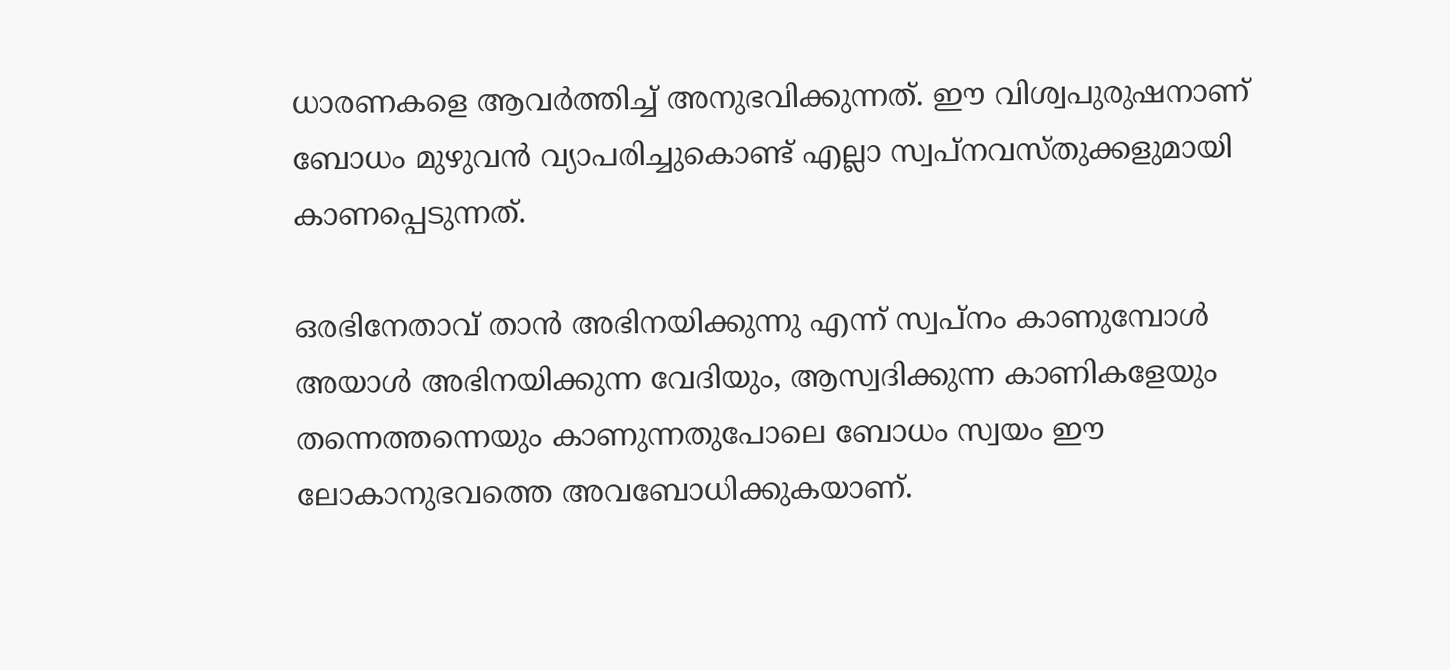ധാരണകളെ ആവര്‍ത്തിച്ച് അനുഭവിക്കുന്നത്. ഈ വിശ്വപുരുഷനാണ് ബോധം മുഴുവന്‍ വ്യാപരിച്ചുകൊണ്ട് എല്ലാ സ്വപ്‌നവസ്തുക്കളുമായി കാണപ്പെടുന്നത്.

ഒരഭിനേതാവ് താന്‍ അഭിനയിക്കുന്നു എന്ന് സ്വപ്‌നം കാണുമ്പോള്‍ അയാള്‍ അഭിനയിക്കുന്ന വേദിയും, ആസ്വദിക്കുന്ന കാണികളേയും തന്നെത്തന്നെയും കാണുന്നതുപോലെ ബോധം സ്വയം ഈ ലോകാനുഭവത്തെ അവബോധിക്കുകയാണ്.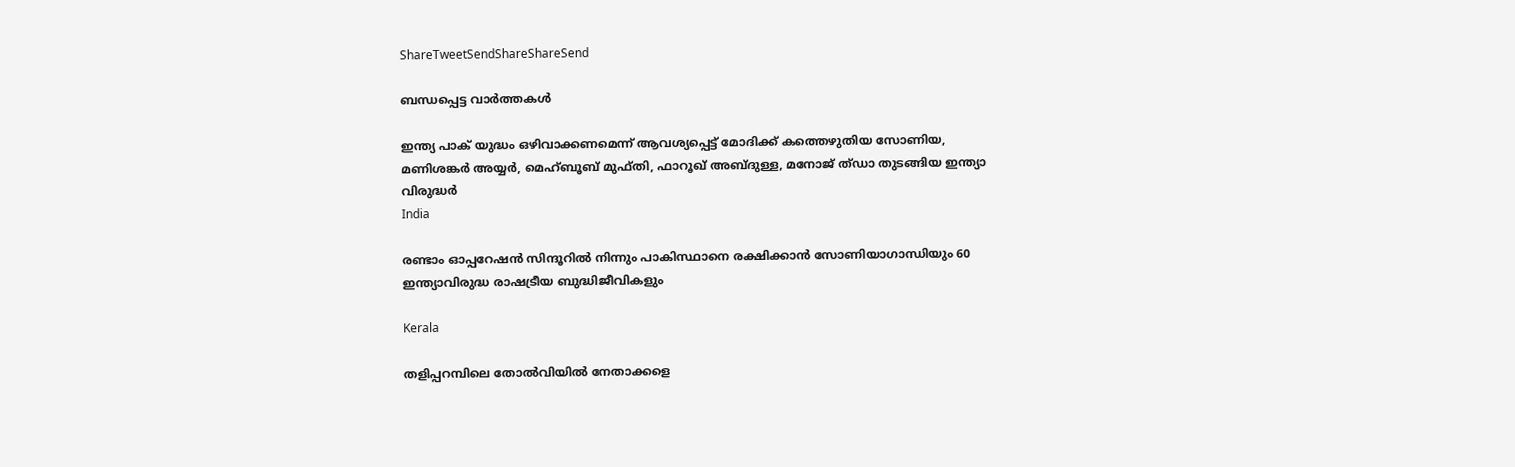ShareTweetSendShareShareSend

ബന്ധപ്പെട്ട വാര്‍ത്തകള്‍

ഇന്ത്യ പാക് യുദ്ധം ഒഴിവാക്കണമെന്ന് ആവശ്യപ്പെട്ട് മോദിക്ക് കത്തെഴുതിയ സോണിയ, മണിശങ്കര്‍ അയ്യര്‍, മെഹ്ബൂബ് മുഫ്തി, ഫാറൂഖ് അബ്ദുള്ള, മനോജ് ത്ഡാ തുടങ്ങിയ ഇന്ത്യാ വിരുദ്ധര്‍
India

രണ്ടാം ഓപ്പറേഷന്‍ സിന്ദൂറില്‍ നിന്നും പാകിസ്ഥാനെ രക്ഷിക്കാന്‍ സോണിയാഗാന്ധിയും 60 ഇന്ത്യാവിരുദ്ധ രാഷട്രീയ ബുദ്ധിജീവികളും

Kerala

തളിപ്പറമ്പിലെ തോല്‍വിയില്‍ നേതാക്കളെ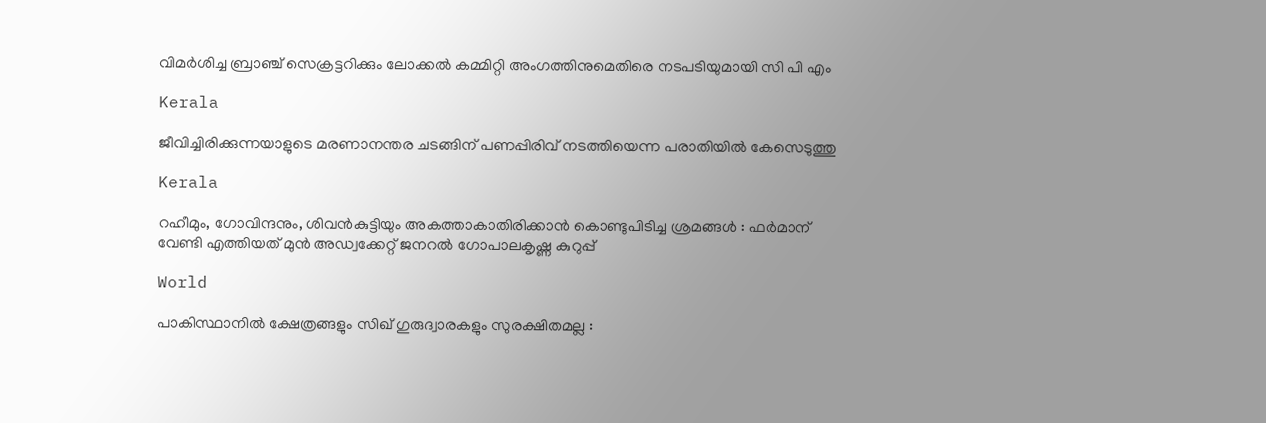വിമര്‍ശിച്ച ബ്രാഞ്ച് സെക്രട്ടറിക്കും ലോക്കല്‍ കമ്മിറ്റി അംഗത്തിനുമെതിരെ നടപടിയുമായി സി പി എം

Kerala

ജീവിച്ചിരിക്കുന്നയാളുടെ മരണാനന്തര ചടങ്ങിന് പണപ്പിരിവ് നടത്തിയെന്ന പരാതിയില്‍ കേസെടുത്തു

Kerala

റഹീമും, ഗോവിന്ദനും, ശിവൻകുട്ടിയും അകത്താകാതിരിക്കാൻ കൊണ്ടുപിടിച്ച ശ്രമങ്ങൾ : ഫർമാന് വേണ്ടി എത്തിയത് മുൻ അഡ്വക്കേറ്റ് ജനറൽ ഗോപാലകൃഷ്ണ കുറുപ്പ്

World

പാകിസ്ഥാനിൽ ക്ഷേത്രങ്ങളും സിഖ് ഗുരുദ്വാരകളും സുരക്ഷിതമല്ല :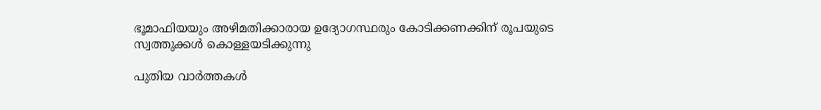ഭൂമാഫിയയും അഴിമതിക്കാരായ ഉദ്യോഗസ്ഥരും കോടിക്കണക്കിന് രൂപയുടെ സ്വത്തുക്കൾ കൊള്ളയടിക്കുന്നു

പുതിയ വാര്‍ത്തകള്‍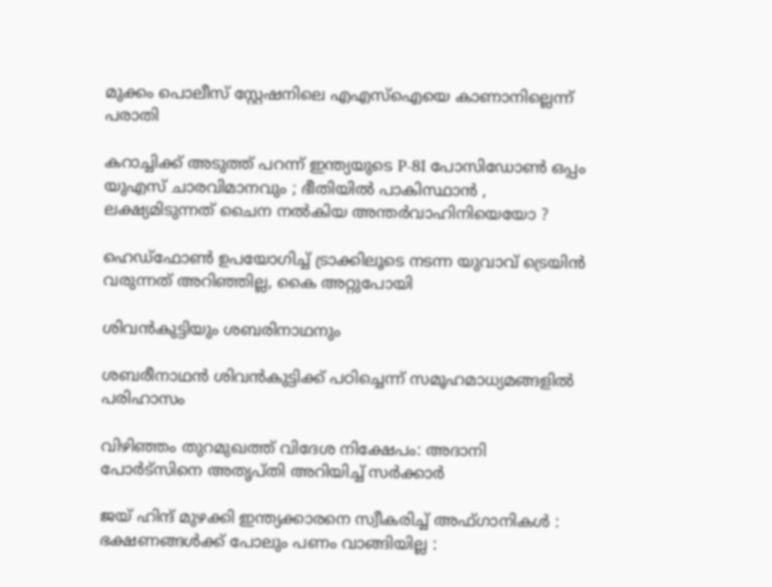മുക്കം പൊലീസ് സ്റ്റേഷനിലെ എഎസ്‌ഐയെ കാണാനില്ലെന്ന് പരാതി

കറാച്ചിക്ക് അടുത്ത് പറന്ന് ഇന്ത്യയുടെ P-8I പോസിഡോൺ ഒപ്പം യുഎസ് ചാരവിമാനവും ; ഭീതിയിൽ പാകിസ്ഥാൻ , ലക്ഷ്യമിടുന്നത് ചൈന നൽകിയ അന്തർവാഹിനിയെയോ ?

ഹെഡ്ഫോണ്‍ ഉപയോഗിച്ച് ട്രാക്കിലൂടെ നടന്ന യുവാവ് ട്രെയിന്‍ വരുന്നത് അറിഞ്ഞില്ല, കൈ അറ്റുപോയി

ശിവന്‍കുട്ടിയും ശബരിനാഥനും

ശബരീനാഥന്‍ ശിവന്‍കുട്ടിക്ക് പഠിച്ചെന്ന് സമൂഹമാധ്യമങ്ങളി‍ല്‍ പരിഹാസം

വിഴിഞ്ഞം തുറമുഖത്ത് വിദേശ നിക്ഷേപം: അദാനി പോര്‍ട്‌സിനെ അതൃപ്തി അറിയിച്ച് സര്‍ക്കാര്‍

ജയ് ഹിന്ദ് മുഴക്കി ഇന്ത്യക്കാരനെ സ്വീകരിച്ച് അഫ്ഗാനികൾ : ഭക്ഷണങ്ങൾക്ക് പോലും പണം വാങ്ങിയില്ല :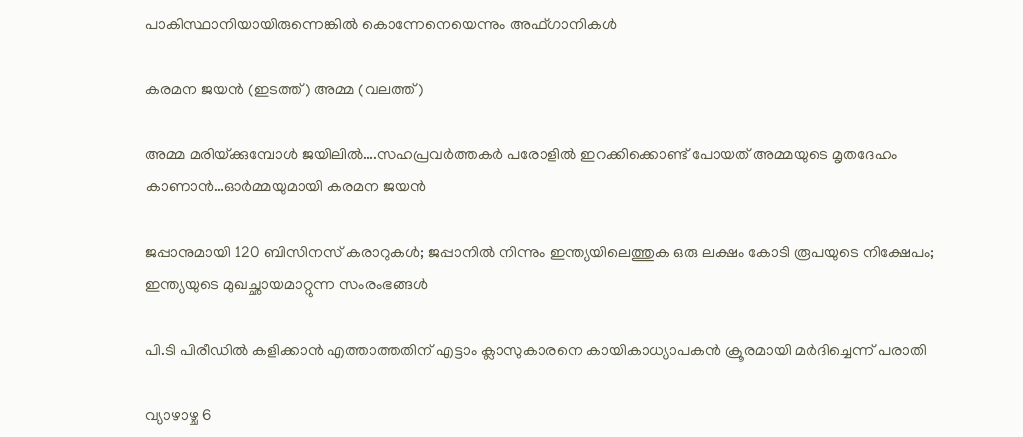പാകിസ്ഥാനിയായിരുന്നെങ്കിൽ കൊന്നേനെയെന്നും അഫ്ഗാനികൾ

കരമന ജയന്‍ (ഇടത്ത്) അമ്മ (വലത്ത്)

അമ്മ മരിയ്‌ക്കുമ്പോള്‍ ജയിലില്‍….സഹപ്രവര്‍ത്തകര്‍ പരോളില്‍ ഇറക്കിക്കൊണ്ട് പോയത് അമ്മയുടെ മൃതദേഹം കാണാന്‍…ഓര്‍മ്മയുമായി കരമന ജയന്‍

ജപ്പാനുമായി 120 ബിസിനസ് കരാറുകള്‍; ജപ്പാനില്‍ നിന്നും ഇന്ത്യയിലെത്തുക ഒരു ലക്ഷം കോടി രൂപയുടെ നിക്ഷേപം; ഇന്ത്യയുടെ മുഖച്ഛായമാറ്റുന്ന സംരംഭങ്ങള്‍

പി.ടി പിരീഡില്‍ കളിക്കാന്‍ എത്താത്തതിന് എട്ടാം ക്ലാസുകാരനെ കായികാധ്യാപകന്‍ ക്രൂരമായി മര്‍ദിച്ചെന്ന് പരാതി

വ്യാഴാഴ്ച 6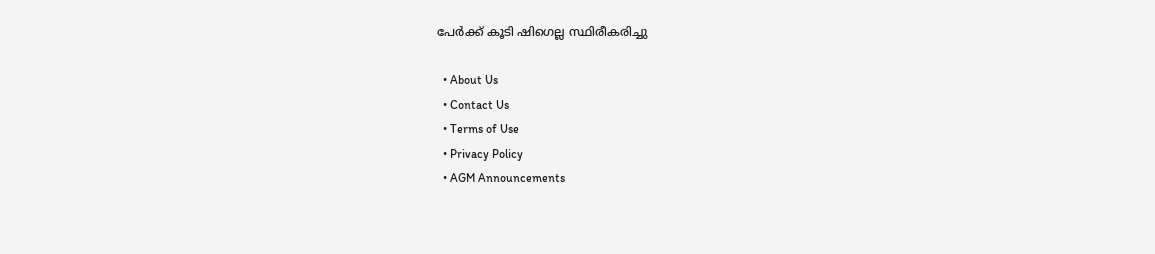പേര്‍ക്ക് കൂടി ഷിഗെല്ല സ്ഥിരീകരിച്ചു

  • About Us
  • Contact Us
  • Terms of Use
  • Privacy Policy
  • AGM Announcements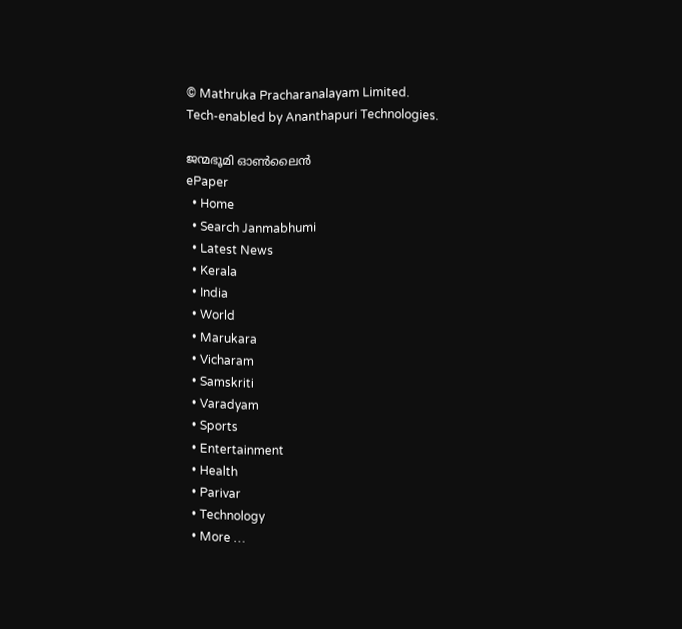© Mathruka Pracharanalayam Limited.
Tech-enabled by Ananthapuri Technologies.

ജന്മഭൂമി ഓണ്‍ലൈന്‍
ePaper
  • Home
  • Search Janmabhumi
  • Latest News
  • Kerala
  • India
  • World
  • Marukara
  • Vicharam
  • Samskriti
  • Varadyam
  • Sports
  • Entertainment
  • Health
  • Parivar
  • Technology
  • More …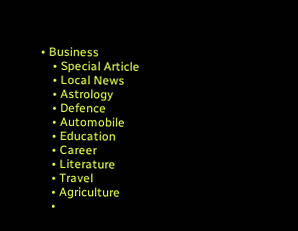• Business
    • Special Article
    • Local News
    • Astrology
    • Defence
    • Automobile
    • Education
    • Career
    • Literature
    • Travel
    • Agriculture
    •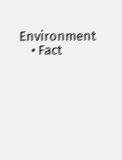Environment
    • Fact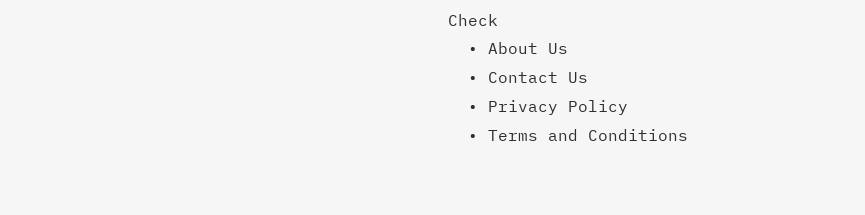Check
  • About Us
  • Contact Us
  • Privacy Policy
  • Terms and Conditions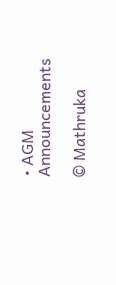• AGM Announcements

© Mathruka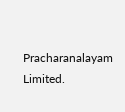Pracharanalayam Limited.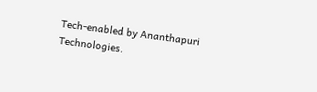Tech-enabled by Ananthapuri Technologies.